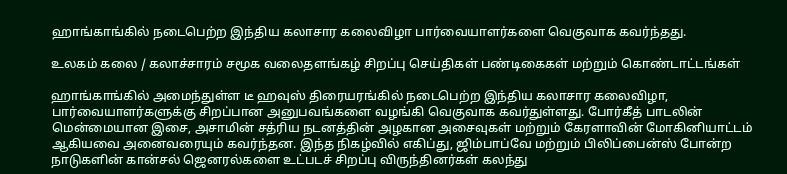ஹாங்காங்கில் நடைபெற்ற இந்திய கலாசார கலைவிழா பார்வையாளர்களை வெகுவாக கவர்ந்தது.

உலகம் கலை / கலாச்சாரம் சமூக வலைதளங்கழ் சிறப்பு செய்திகள் பண்டிகைகள் மற்றும் கொண்டாட்டங்கள்

ஹாங்காங்கில் அமைந்துள்ள டீ ஹவுஸ் திரையரங்கில் நடைபெற்ற இந்திய கலாசார கலைவிழா, பார்வையாளர்களுக்கு சிறப்பான அனுபவங்களை வழங்கி வெகுவாக கவர்துள்ளது. போர்கீத் பாடலின் மென்மையான இசை, அசாமின் சத்ரிய நடனத்தின் அழகான அசைவுகள் மற்றும் கேரளாவின் மோகினியாட்டம் ஆகியவை அனைவரையும் கவர்ந்தன. இந்த நிகழ்வில் எகிப்து, ஜிம்பாப்வே மற்றும் பிலிப்பைன்ஸ் போன்ற நாடுகளின் கான்சல் ஜெனரல்களை உட்படச் சிறப்பு விருந்தினர்கள் கலந்து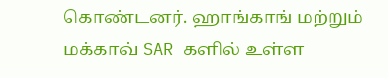கொண்டனர். ஹாங்காங் மற்றும் மக்காவ் SAR களில் உள்ள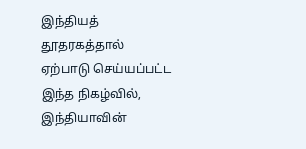இந்தியத் தூதரகத்தால் ஏற்பாடு செய்யப்பட்ட இந்த நிகழ்வில், இந்தியாவின்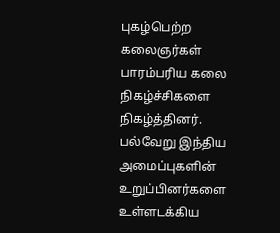புகழ்பெற்ற கலைஞர்கள் பாரம்பரிய கலை நிகழ்ச்சிகளை நிகழ்த்தினர். பல்வேறு இந்திய அமைப்புகளின் உறுப்பினர்களை உள்ளடக்கிய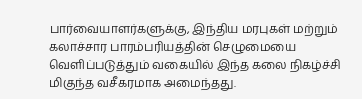பார்வையாளர்களுக்கு, இந்திய மரபுகள் மற்றும் கலாச்சார பாரம்பரியத்தின் செழுமையை வெளிப்படுத்தும் வகையில் இந்த கலை நிகழ்ச்சி மிகுந்த வசீகரமாக அமைந்தது.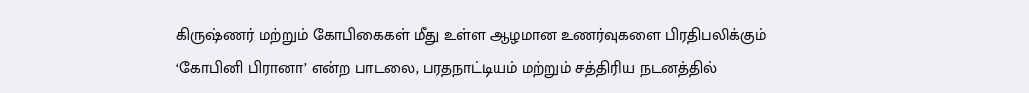கிருஷ்ணர் மற்றும் கோபிகைகள் மீது உள்ள ஆழமான உணர்வுகளை பிரதிபலிக்கும் ‘கோபினி பிரானா’ என்ற பாடலை, பரதநாட்டியம் மற்றும் சத்திரிய நடனத்தில்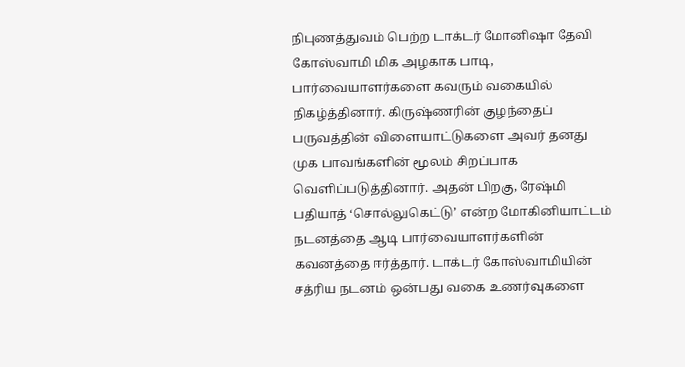நிபுணத்துவம் பெற்ற டாக்டர் மோனிஷா தேவி கோஸ்வாமி மிக அழகாக பாடி, பார்வையாளர்களை கவரும் வகையில் நிகழ்த்தினார். கிருஷ்ணரின் குழந்தைப் பருவத்தின் விளையாட்டுகளை அவர் தனது முக பாவங்களின் மூலம் சிறப்பாக வெளிப்படுத்தினார். அதன் பிறகு, ரேஷ்மி பதியாத் ‘சொல்லுகெட்டு’ என்ற மோகினியாட்டம் நடனத்தை ஆடி பார்வையாளர்களின் கவனத்தை ஈர்த்தார். டாக்டர் கோஸ்வாமியின் சத்ரிய நடனம் ஒன்பது வகை உணர்வுகளை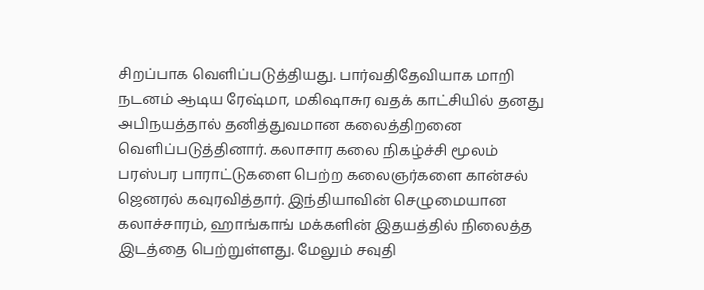சிறப்பாக வெளிப்படுத்தியது. பார்வதிதேவியாக மாறி நடனம் ஆடிய ரேஷ்மா, மகிஷாசுர வதக் காட்சியில் தனது அபிநயத்தால் தனித்துவமான கலைத்திறனை வெளிப்படுத்தினார். கலாசார கலை நிகழ்ச்சி மூலம் பரஸ்பர பாராட்டுகளை பெற்ற கலைஞர்களை கான்சல் ஜெனரல் கவுரவித்தார். இந்தியாவின் செழுமையான கலாச்சாரம், ஹாங்காங் மக்களின் இதயத்தில் நிலைத்த இடத்தை பெற்றுள்ளது. மேலும் சவுதி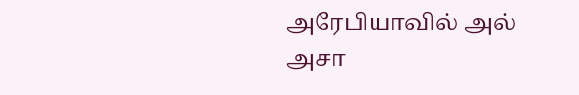அரேபியாவில் அல் அசா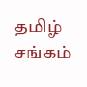தமிழ் சங்கம்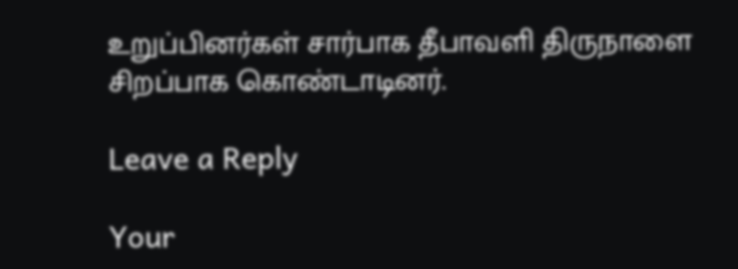உறுப்பினர்கள் சார்பாக தீபாவளி திருநாளை சிறப்பாக கொண்டாடினர்.

Leave a Reply

Your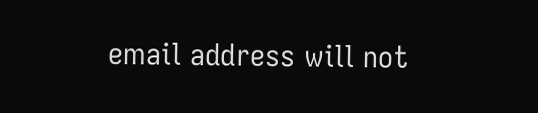email address will not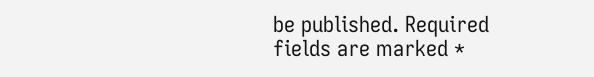be published. Required fields are marked *